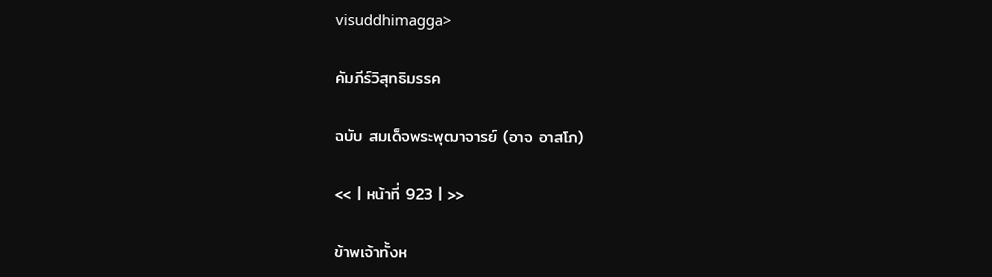visuddhimagga>

คัมภีร์วิสุทธิมรรค

ฉบับ สมเด็จพระพุฒาจารย์ (อาจ อาสโภ)

<< | หน้าที่ 923 | >>

ข้าพเจ้าทั้งห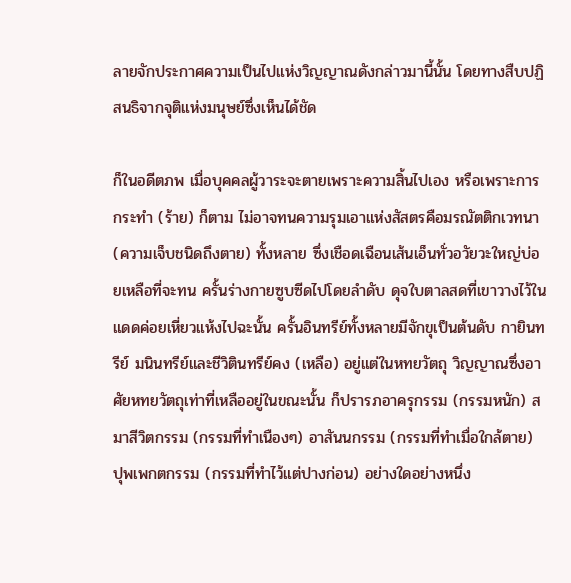ลายจักประกาศความเป็นไปแห่งวิญญาณดังกล่าวมานี้นั้น โดยทางสืบปฏิสนธิจากจุติแห่งมนุษย์ซึ่งเห็นได้ชัด

ก็ในอดีตภพ เมื่อบุคคลผู้วาระจะตายเพราะความสิ้นไปเอง หรือเพราะการกระทำ (ร้าย) ก็ตาม ไม่อาจทนความรุมเอาแห่งสัสตรคือมรณัตติกเวทนา (ความเจ็บชนิดถึงตาย) ทั้งหลาย ซึ่งเชือดเฉือนเส้นเอ็นทั่วอวัยวะใหญ่บ่อยเหลือที่จะทน ครั้นร่างกายซูบซีดไปโดยลำดับ ดุจใบตาลสดที่เขาวางไว้ในแดดค่อยเหี่ยวแห้งไปฉะนั้น ครั้นอินทรีย์ทั้งหลายมีจักขุเป็นต้นดับ กายินทรีย์ มนินทรีย์และชีวิตินทรีย์คง (เหลือ) อยู่แต่ในหทยวัตถุ วิญญาณซึ่งอาศัยหทยวัตถุเท่าที่เหลืออยู่ในขณะนั้น ก็ปรารภอาครุกรรม (กรรมหนัก) สมาสีวิตกรรม (กรรมที่ทำเนืองๆ) อาสันนกรรม (กรรมที่ทำเมื่อใกล้ตาย) ปุพเพกตกรรม (กรรมที่ทำไว้แต่ปางก่อน) อย่างใดอย่างหนึ่ง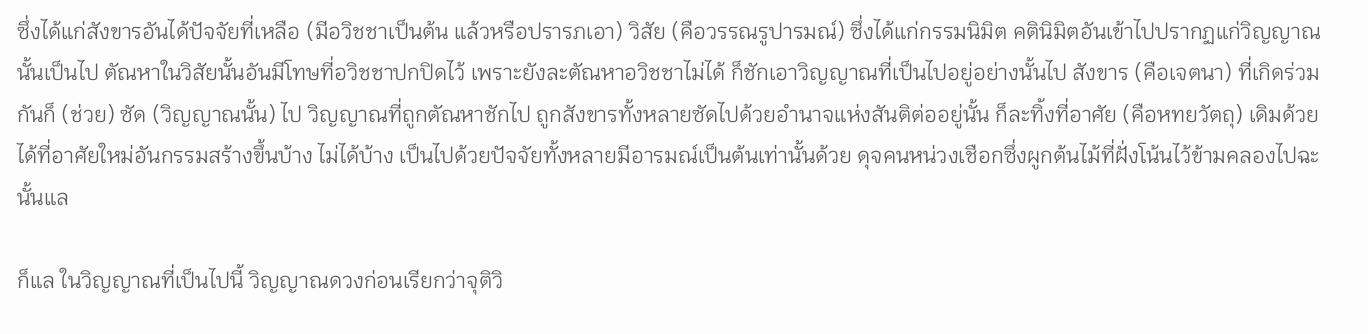ซึ่งได้แก่สังขารอันได้ปัจจัยที่เหลือ (มีอวิชชาเป็นต้น แล้วหรือปรารภเอา) วิสัย (คือวรรณรูปารมณ์) ซึ่งได้แก่กรรมนิมิต คตินิมิตอันเข้าไปปรากฏแก่วิญญาณนั้นเป็นไป ตัณหาในวิสัยนั้นอันมีโทษที่อวิชชาปกปิดไว้ เพราะยังละตัณหาอวิชชาไม่ได้ ก็ชักเอาวิญญาณที่เป็นไปอยู่อย่างนั้นไป สังขาร (คือเจตนา) ที่เกิดร่วมกันก็ (ช่วย) ซัด (วิญญาณนั้น) ไป วิญญาณที่ถูกตัณหาชักไป ถูกสังขารทั้งหลายซัดไปด้วยอำนาจแห่งสันติต่ออยู่นั้น ก็ละทิ้งที่อาศัย (คือหทยวัตถุ) เดิมด้วย ได้ที่อาศัยใหม่อันกรรมสร้างขึ้นบ้าง ไม่ได้บ้าง เป็นไปด้วยปัจจัยทั้งหลายมีอารมณ์เป็นต้นเท่านั้นด้วย ดุจคนหน่วงเชือกซึ่งผูกต้นไม้ที่ฝั่งโน้นไว้ข้ามคลองไปฉะนั้นแล

ก็แล ในวิญญาณที่เป็นไปนี้ วิญญาณดวงก่อนเรียกว่าจุติวิ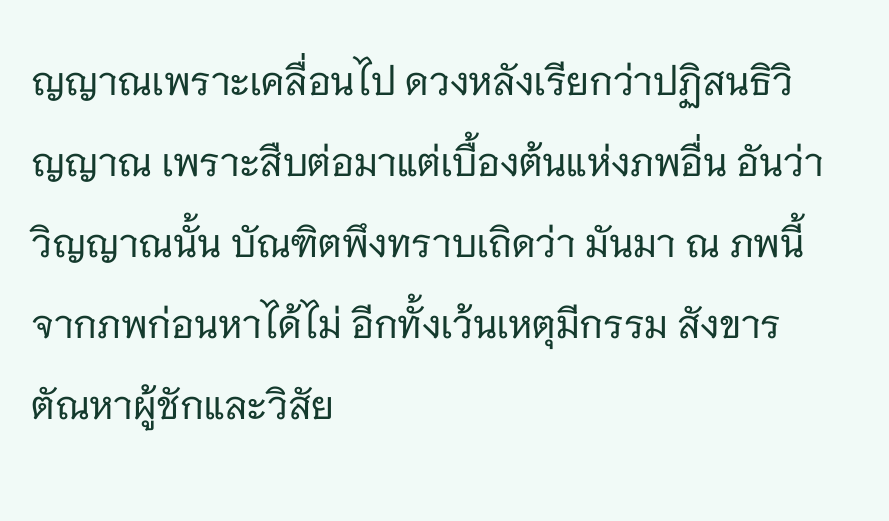ญญาณเพราะเคลื่อนไป ดวงหลังเรียกว่าปฏิสนธิวิญญาณ เพราะสืบต่อมาแต่เบื้องต้นแห่งภพอื่น อันว่า วิญญาณนั้น บัณฑิตพึงทราบเถิดว่า มันมา ณ ภพนี้จากภพก่อนหาได้ไม่ อีกทั้งเว้นเหตุมีกรรม สังขาร ตัณหาผู้ชักและวิสัย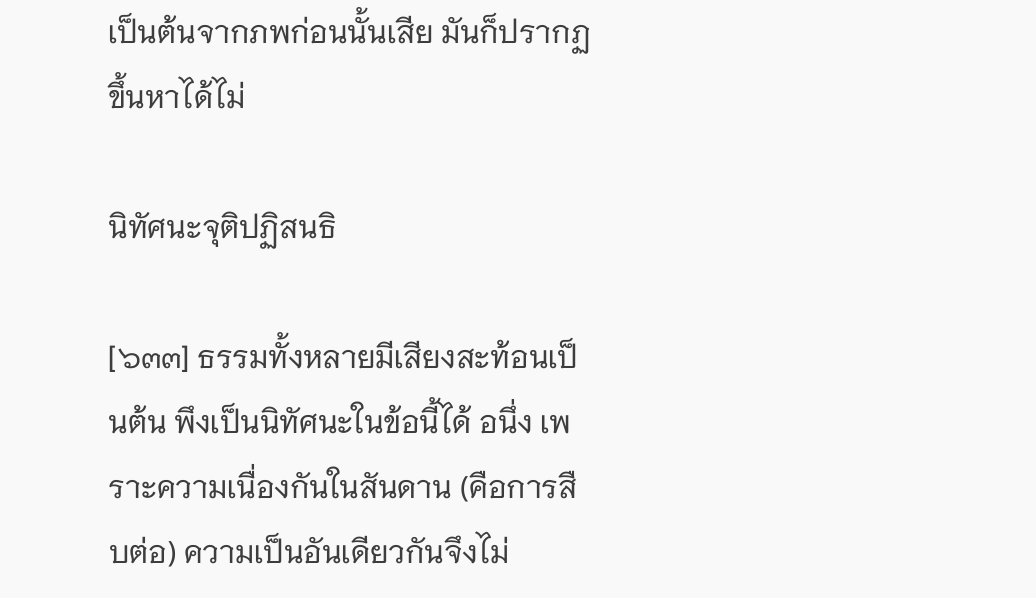เป็นต้นจากภพก่อนนั้นเสีย มันก็ปรากฏขึ้นหาได้ไม่

นิทัศนะจุติปฏิสนธิ

[๖๓๓] ธรรมทั้งหลายมีเสียงสะท้อนเป็นต้น พึงเป็นนิทัศนะในข้อนี้ได้ อนึ่ง เพราะความเนื่องกันในสันดาน (คือการสืบต่อ) ความเป็นอันเดียวกันจึงไม่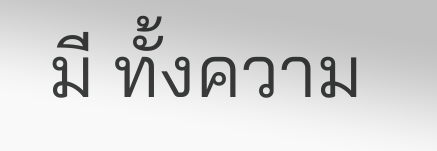มี ทั้งความ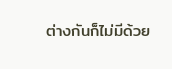ต่างกันก็ไม่มีด้วย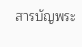สารบัญพระ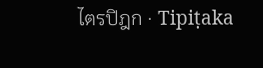ไตรปิฎก · Tipiṭaka